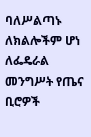ባለሥልጣኑ ለክልሎችም ሆነ ለፌዴራል መንግሥት የጤና ቢሮዎች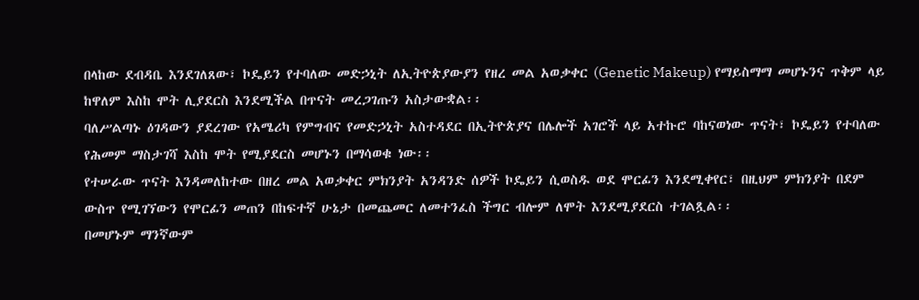በላከው ደብዳቤ እንደገለጸው፣ ኮዴይን የተባለው መድኃኒት ለኢትዮጵያውያን የዘረ መል አወቃቀር (Genetic Makeup) የማይስማማ መሆኑንና ጥቅም ላይ ከዋለም እስከ ሞት ሊያደርስ እንደሚችል በጥናት መረጋገጡን አስታውቋል፡፡
ባለሥልጣኑ ዕገዳውን ያደረገው የአሜሪካ የምግብና የመድኃኒት አስተዳደር በኢትዮጵያና በሌሎች አገሮች ላይ አተኩሮ ባከናወነው ጥናት፣ ኮዴይን የተባለው የሕመም ማስታገሻ እስከ ሞት የሚያደርስ መሆኑን በማሳወቁ ነው፡፡
የተሠራው ጥናት እንዳመለከተው በዘረ መል አወቃቀር ምክንያት አንዳንድ ሰዎች ኮዴይን ሲወስዱ ወደ ሞርፊን እንደሚቀየር፣ በዚህም ምክንያት በደም ውስጥ የሚገኘውን የሞርፊን መጠን በከፍተኛ ሁኔታ በመጨመር ለመተንፈስ ችግር ብሎም ለሞት እንደሚያደርስ ተገልጿል፡፡
በመሆኑም ማንኛውም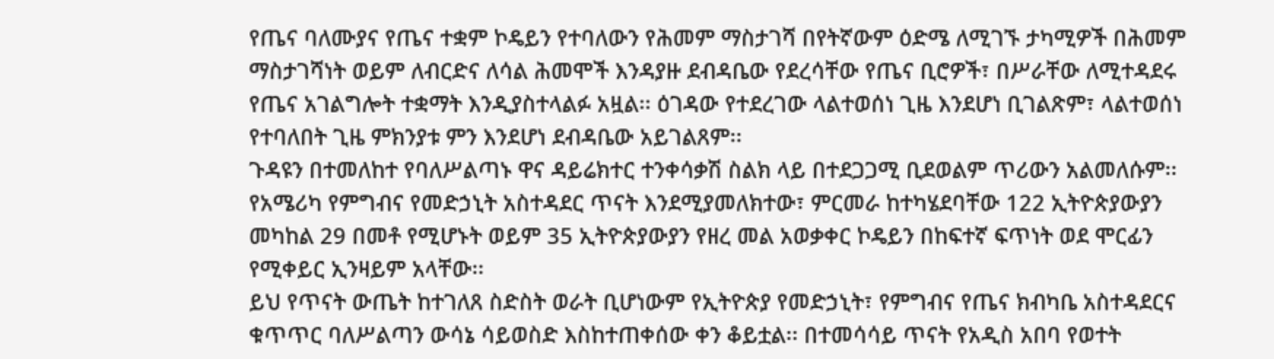የጤና ባለሙያና የጤና ተቋም ኮዴይን የተባለውን የሕመም ማስታገሻ በየትኛውም ዕድሜ ለሚገኙ ታካሚዎች በሕመም ማስታገሻነት ወይም ለብርድና ለሳል ሕመሞች እንዳያዙ ደብዳቤው የደረሳቸው የጤና ቢሮዎች፣ በሥራቸው ለሚተዳደሩ የጤና አገልግሎት ተቋማት እንዲያስተላልፉ አዟል፡፡ ዕገዳው የተደረገው ላልተወሰነ ጊዜ እንደሆነ ቢገልጽም፣ ላልተወሰነ የተባለበት ጊዜ ምክንያቱ ምን እንደሆነ ደብዳቤው አይገልጸም፡፡
ጉዳዩን በተመለከተ የባለሥልጣኑ ዋና ዳይሬክተር ተንቀሳቃሽ ስልክ ላይ በተደጋጋሚ ቢደወልም ጥሪውን አልመለሱም፡፡ የአሜሪካ የምግብና የመድኃኒት አስተዳደር ጥናት እንደሚያመለክተው፣ ምርመራ ከተካሄደባቸው 122 ኢትዮጵያውያን መካከል 29 በመቶ የሚሆኑት ወይም 35 ኢትዮጵያውያን የዘረ መል አወቃቀር ኮዴይን በከፍተኛ ፍጥነት ወደ ሞርፊን የሚቀይር ኢንዛይም አላቸው፡፡
ይህ የጥናት ውጤት ከተገለጸ ስድስት ወራት ቢሆነውም የኢትዮጵያ የመድኃኒት፣ የምግብና የጤና ክብካቤ አስተዳደርና ቁጥጥር ባለሥልጣን ውሳኔ ሳይወስድ እስከተጠቀሰው ቀን ቆይቷል፡፡ በተመሳሳይ ጥናት የአዲስ አበባ የወተት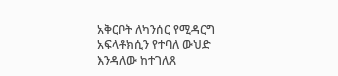አቅርቦት ለካንሰር የሚዳርግ አፍላቶክሲን የተባለ ውህድ እንዳለው ከተገለጸ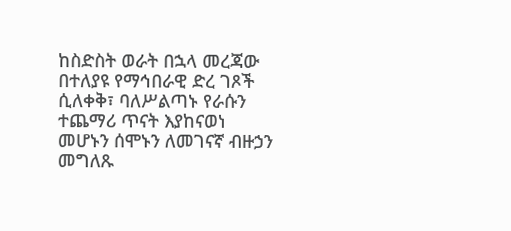ከስድስት ወራት በኋላ መረጃው በተለያዩ የማኅበራዊ ድረ ገጾች ሲለቀቅ፣ ባለሥልጣኑ የራሱን ተጨማሪ ጥናት እያከናወነ መሆኑን ሰሞኑን ለመገናኛ ብዙኃን መግለጹ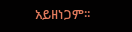አይዘነጋም፡፡